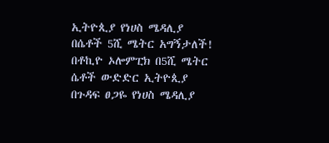ኢትዮጲያ የነሀስ ሜዳሊያ በሴቶች 5ሺ ሜትር አግኝታለች! በቶኪዮ ኦሎምፒክ በ5ሺ ሜትር ሴቶች ውድድር ኢትዮጲያ በጉዳፍ ፀጋዬ የነሀስ ሜዳሊያ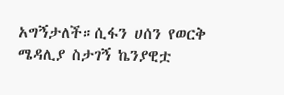አግኝታለች።ሲፋን ሀሰን የወርቅ ሜዳሊያ ስታገኝ ኬንያዊቷ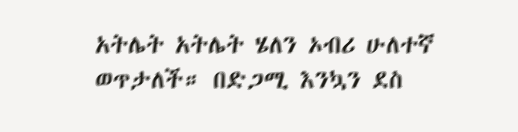አትሌት አትሌት ሄለን ኦብሪ ሁለተኛ ወጥታለች። በድጋሚ እንኳን ደስ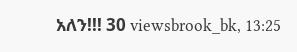አለን!!! 30 viewsbrook_bk, 13:25